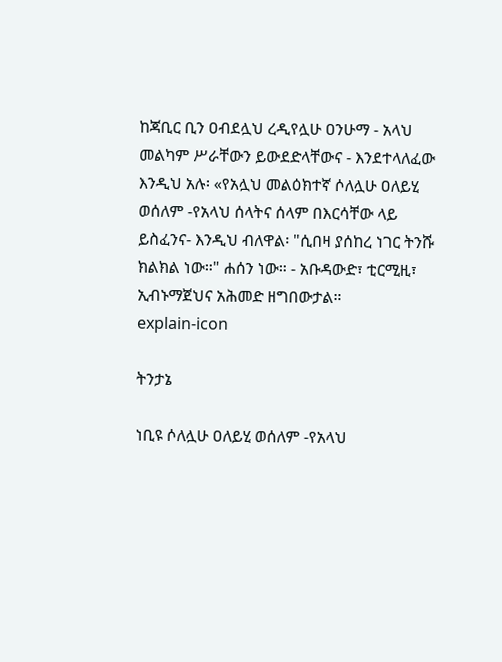ከጃቢር ቢን ዐብደሏህ ረዲየሏሁ ዐንሁማ - አላህ መልካም ሥራቸውን ይውደድላቸውና - እንደተላለፈው እንዲህ አሉ፡ «የአሏህ መልዕክተኛ ሶለሏሁ ዐለይሂ ወሰለም -የአላህ ሰላትና ሰላም በእርሳቸው ላይ ይስፈንና- እንዲህ ብለዋል፡ "ሲበዛ ያሰከረ ነገር ትንሹ ክልክል ነው።" ሐሰን ነው። - አቡዳውድ፣ ቲርሚዚ፣ ኢብኑማጀህና አሕመድ ዘግበውታል።
explain-icon

ትንታኔ

ነቢዩ ሶለሏሁ ዐለይሂ ወሰለም -የአላህ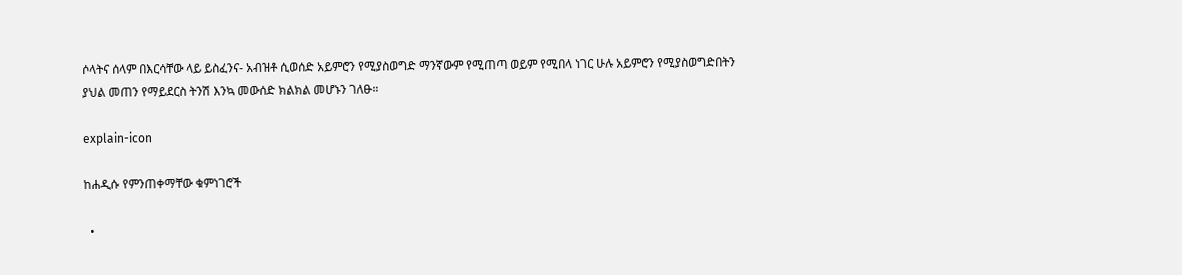ሶላትና ሰላም በእርሳቸው ላይ ይስፈንና- አብዝቶ ሲወሰድ አይምሮን የሚያስወግድ ማንኛውም የሚጠጣ ወይም የሚበላ ነገር ሁሉ አይምሮን የሚያስወግድበትን ያህል መጠን የማይደርስ ትንሽ እንኳ መውሰድ ክልክል መሆኑን ገለፁ።

explain-icon

ከሐዲሱ የምንጠቀማቸው ቁምነገሮች

  •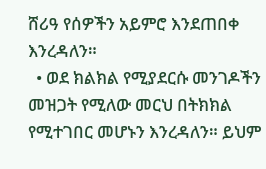ሸሪዓ የሰዎችን አይምሮ እንደጠበቀ እንረዳለን።
  • ወደ ክልክል የሚያደርሱ መንገዶችን መዝጋት የሚለው መርህ በትክክል የሚተገበር መሆኑን እንረዳለን። ይህም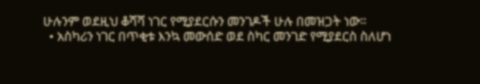ሁሉንም ወደዚህ ቆሻሻ ነገር የሚያደርሱን መንገዶች ሁሉ በመዝጋት ነው።
  • አስካሪን ነገር በጥቂቱ እንኳ መውሰድ ወደ ስካር መንገድ የሚያደርስ ስለሆነ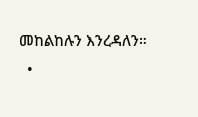መከልከሉን እንረዳለን።
  •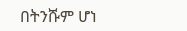በትንሹም ሆነ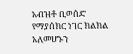አብዝቶ ቢወሰድ የማያሰክር ነገር ክልክል አለመሆኑን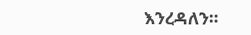እንረዳለን።